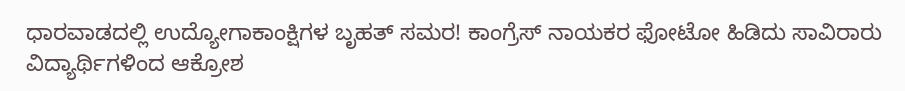ಧಾರವಾಡದಲ್ಲಿ ಉದ್ಯೋಗಾಕಾಂಕ್ಷಿಗಳ ಬೃಹತ್ ಸಮರ! ಕಾಂಗ್ರೆಸ್ ನಾಯಕರ ಫೋಟೋ ಹಿಡಿದು ಸಾವಿರಾರು ವಿದ್ಯಾರ್ಥಿಗಳಿಂದ ಆಕ್ರೋಶ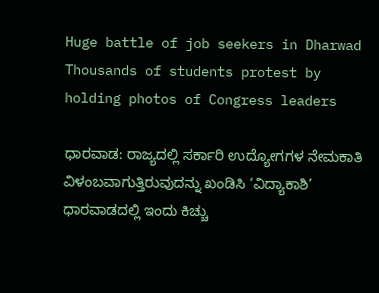Huge battle of job seekers in Dharwad Thousands of students protest by holding photos of Congress leaders

ಧಾರವಾಡ: ರಾಜ್ಯದಲ್ಲಿ ಸರ್ಕಾರಿ ಉದ್ಯೋಗಗಳ ನೇಮಕಾತಿ ವಿಳಂಬವಾಗುತ್ತಿರುವುದನ್ನು ಖಂಡಿಸಿ ‘ವಿದ್ಯಾಕಾಶಿ’ ಧಾರವಾಡದಲ್ಲಿ ಇಂದು ಕಿಚ್ಚು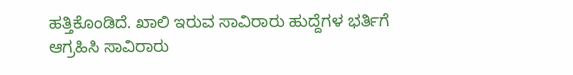ಹತ್ತಿಕೊಂಡಿದೆ. ಖಾಲಿ ಇರುವ ಸಾವಿರಾರು ಹುದ್ದೆಗಳ ಭರ್ತಿಗೆ ಆಗ್ರಹಿಸಿ ಸಾವಿರಾರು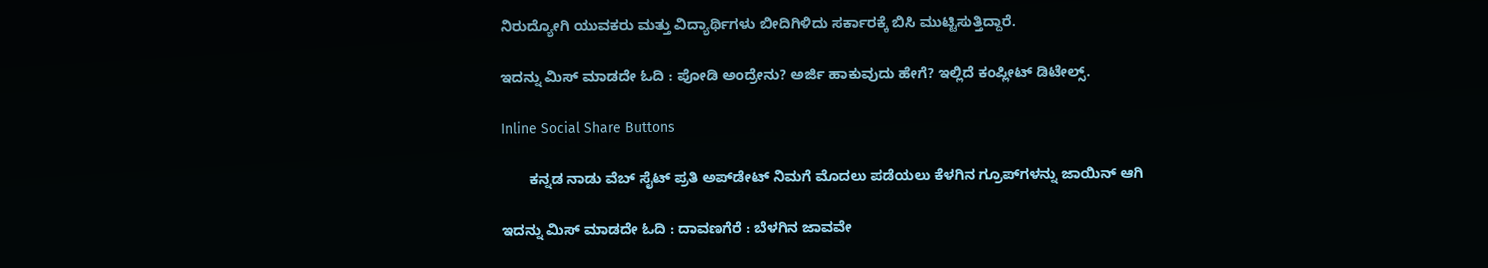ನಿರುದ್ಯೋಗಿ ಯುವಕರು ಮತ್ತು ವಿದ್ಯಾರ್ಥಿಗಳು ಬೀದಿಗಿಳಿದು ಸರ್ಕಾರಕ್ಕೆ ಬಿಸಿ ಮುಟ್ಟಿಸುತ್ತಿದ್ದಾರೆ.

ಇದನ್ನು ಮಿಸ್‌ ಮಾಡದೇ ಓದಿ : ಪೋಡಿ ಅಂದ್ರೇನು? ಅರ್ಜಿ ಹಾಕುವುದು ಹೇಗೆ? ಇಲ್ಲಿದೆ ಕಂಪ್ಲೀಟ್ ಡಿಟೇಲ್ಸ್.

Inline Social Share Buttons

       ಕನ್ನಡ ನಾಡು ವೆಬ್ ಸೈಟ್ ಪ್ರತಿ ಅಪ್‌ಡೇಟ್‌ ನಿಮಗೆ ಮೊದಲು ಪಡೆಯಲು ಕೆಳಗಿನ ಗ್ರೂಪ್‌ಗಳನ್ನು ಜಾಯಿನ್ ಆಗಿ

ಇದನ್ನು ಮಿಸ್‌ ಮಾಡದೇ ಓದಿ : ದಾವಣಗೆರೆ : ಬೆಳಗಿನ ಜಾವವೇ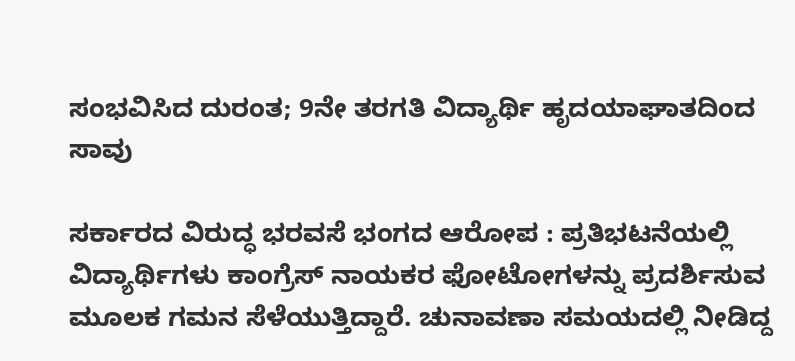ಸಂಭವಿಸಿದ ದುರಂತ; 9ನೇ ತರಗತಿ ವಿದ್ಯಾರ್ಥಿ ಹೃದಯಾಘಾತದಿಂದ ಸಾವು

ಸರ್ಕಾರದ ವಿರುದ್ಧ ಭರವಸೆ ಭಂಗದ ಆರೋಪ : ಪ್ರತಿಭಟನೆಯಲ್ಲಿ ವಿದ್ಯಾರ್ಥಿಗಳು ಕಾಂಗ್ರೆಸ್ ನಾಯಕರ ಫೋಟೋಗಳನ್ನು ಪ್ರದರ್ಶಿಸುವ ಮೂಲಕ ಗಮನ ಸೆಳೆಯುತ್ತಿದ್ದಾರೆ. ಚುನಾವಣಾ ಸಮಯದಲ್ಲಿ ನೀಡಿದ್ದ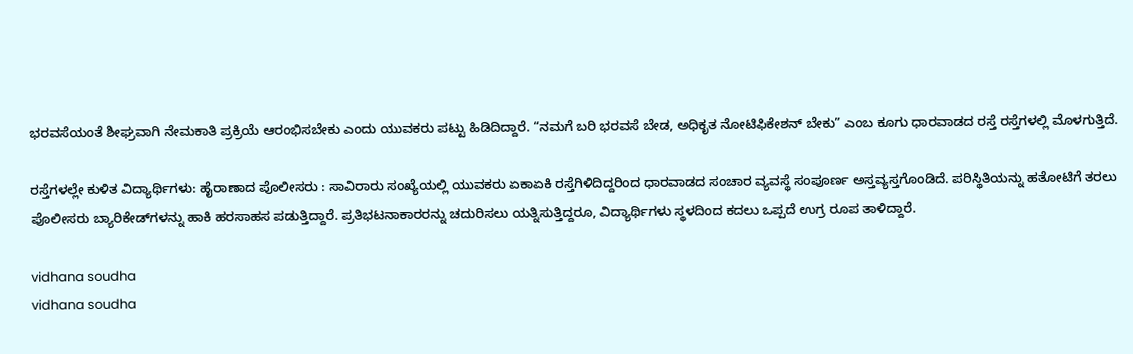ಭರವಸೆಯಂತೆ ಶೀಘ್ರವಾಗಿ ನೇಮಕಾತಿ ಪ್ರಕ್ರಿಯೆ ಆರಂಭಿಸಬೇಕು ಎಂದು ಯುವಕರು ಪಟ್ಟು ಹಿಡಿದಿದ್ದಾರೆ. “ನಮಗೆ ಬರಿ ಭರವಸೆ ಬೇಡ, ಅಧಿಕೃತ ನೋಟಿಫಿಕೇಶನ್ ಬೇಕು” ಎಂಬ ಕೂಗು ಧಾರವಾಡದ ರಸ್ತೆ ರಸ್ತೆಗಳಲ್ಲಿ ಮೊಳಗುತ್ತಿದೆ.

ರಸ್ತೆಗಳಲ್ಲೇ ಕುಳಿತ ವಿದ್ಯಾರ್ಥಿಗಳು: ಹೈರಾಣಾದ ಪೊಲೀಸರು : ಸಾವಿರಾರು ಸಂಖ್ಯೆಯಲ್ಲಿ ಯುವಕರು ಏಕಾಏಕಿ ರಸ್ತೆಗಿಳಿದಿದ್ದರಿಂದ ಧಾರವಾಡದ ಸಂಚಾರ ವ್ಯವಸ್ಥೆ ಸಂಪೂರ್ಣ ಅಸ್ತವ್ಯಸ್ತಗೊಂಡಿದೆ. ಪರಿಸ್ಥಿತಿಯನ್ನು ಹತೋಟಿಗೆ ತರಲು ಪೊಲೀಸರು ಬ್ಯಾರಿಕೇಡ್‌ಗಳನ್ನು ಹಾಕಿ ಹರಸಾಹಸ ಪಡುತ್ತಿದ್ದಾರೆ. ಪ್ರತಿಭಟನಾಕಾರರನ್ನು ಚದುರಿಸಲು ಯತ್ನಿಸುತ್ತಿದ್ದರೂ, ವಿದ್ಯಾರ್ಥಿಗಳು ಸ್ಥಳದಿಂದ ಕದಲು ಒಪ್ಪದೆ ಉಗ್ರ ರೂಪ ತಾಳಿದ್ದಾರೆ.

vidhana soudha
vidhana soudha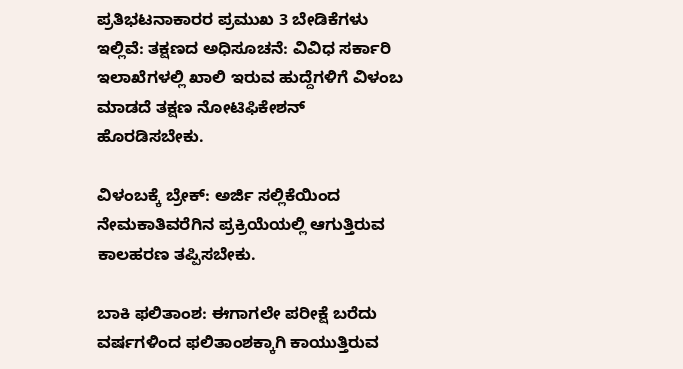ಪ್ರತಿಭಟನಾಕಾರರ ಪ್ರಮುಖ 3 ಬೇಡಿಕೆಗಳು ಇಲ್ಲಿವೆ: ತಕ್ಷಣದ ಅಧಿಸೂಚನೆ: ವಿವಿಧ ಸರ್ಕಾರಿ ಇಲಾಖೆಗಳಲ್ಲಿ ಖಾಲಿ ಇರುವ ಹುದ್ದೆಗಳಿಗೆ ವಿಳಂಬ ಮಾಡದೆ ತಕ್ಷಣ ನೋಟಿಫಿಕೇಶನ್ ಹೊರಡಿಸಬೇಕು.

ವಿಳಂಬಕ್ಕೆ ಬ್ರೇಕ್: ಅರ್ಜಿ ಸಲ್ಲಿಕೆಯಿಂದ ನೇಮಕಾತಿವರೆಗಿನ ಪ್ರಕ್ರಿಯೆಯಲ್ಲಿ ಆಗುತ್ತಿರುವ ಕಾಲಹರಣ ತಪ್ಪಿಸಬೇಕು.

ಬಾಕಿ ಫಲಿತಾಂಶ: ಈಗಾಗಲೇ ಪರೀಕ್ಷೆ ಬರೆದು ವರ್ಷಗಳಿಂದ ಫಲಿತಾಂಶಕ್ಕಾಗಿ ಕಾಯುತ್ತಿರುವ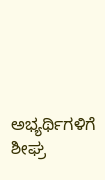ಅಭ್ಯರ್ಥಿಗಳಿಗೆ ಶೀಘ್ರ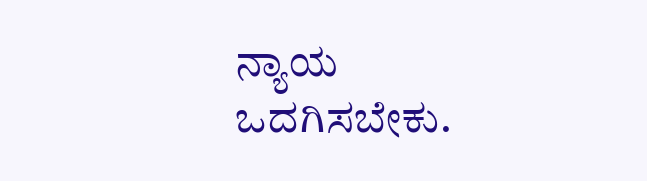ನ್ಯಾಯ ಒದಗಿಸಬೇಕು.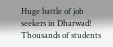Huge battle of job seekers in Dharwad! Thousands of students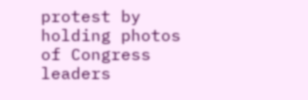protest by holding photos of Congress leaders